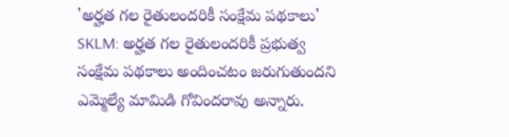'అర్హత గల రైతులందరికీ సంక్షేమ పథకాలు'
SKLM: అర్హత గల రైతులందరికీ ప్రభుత్వ సంక్షేమ పథకాలు అందించటం జరుగుతుందని ఎమ్మెల్యే మామిడి గోవిందరావు అన్నారు.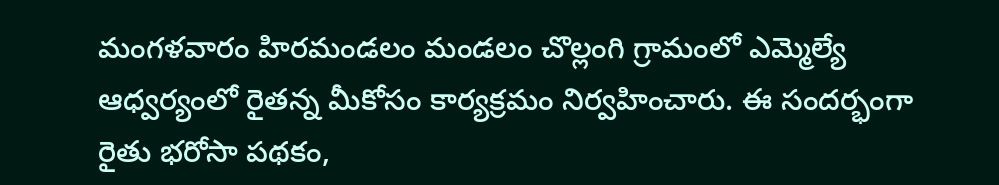మంగళవారం హిరమండలం మండలం చొల్లంగి గ్రామంలో ఎమ్మెల్యే ఆధ్వర్యంలో రైతన్న మీకోసం కార్యక్రమం నిర్వహించారు. ఈ సందర్భంగా రైతు భరోసా పథకం,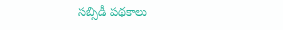సబ్సిడీ పథకాలు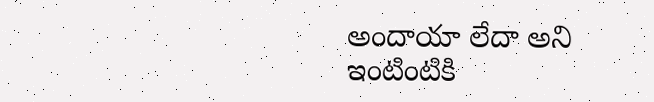అందాయా లేదా అని ఇంటింటికి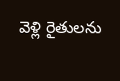వెళ్లి రైతులను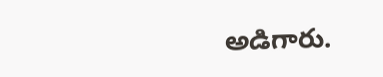అడిగారు.